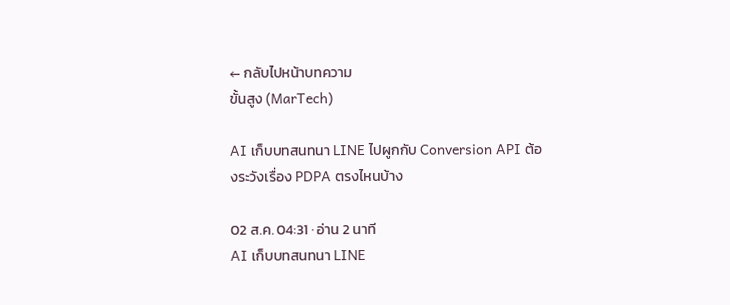← กลับไปหน้าบทความ
ขั้นสูง (MarTech)

AI เก็บบทสนทนา LINE ไปผูกกับ Conversion API ต้องระวังเรื่อง PDPA ตรงไหนบ้าง

02 ส.ค. 04:31 · อ่าน 2 นาที
AI เก็บบทสนทนา LINE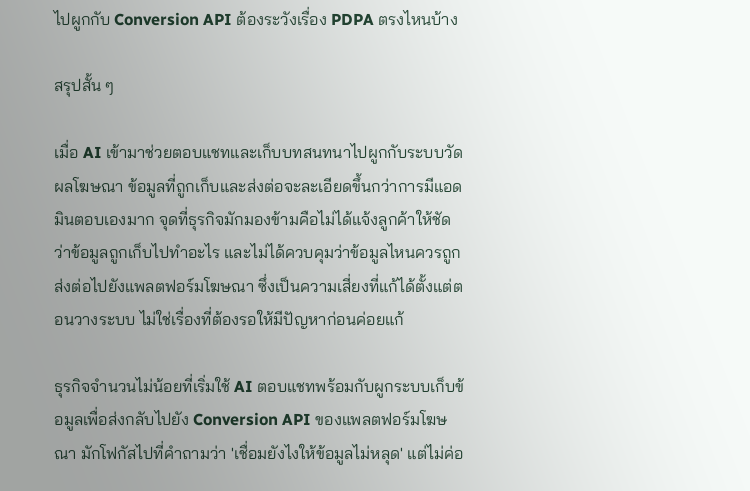ไปผูกกับ Conversion API ต้องระวังเรื่อง PDPA ตรงไหนบ้าง

สรุปสั้น ๆ

เมื่อ AI เข้ามาช่วยตอบแชทและเก็บบทสนทนาไปผูกกับระบบวัดผลโฆษณา ข้อมูลที่ถูกเก็บและส่งต่อจะละเอียดขึ้นกว่าการมีแอดมินตอบเองมาก จุดที่ธุรกิจมักมองข้ามคือไม่ได้แจ้งลูกค้าให้ชัดว่าข้อมูลถูกเก็บไปทำอะไร และไม่ได้ควบคุมว่าข้อมูลไหนควรถูกส่งต่อไปยังแพลตฟอร์มโฆษณา ซึ่งเป็นความเสี่ยงที่แก้ได้ตั้งแต่ตอนวางระบบ ไม่ใช่เรื่องที่ต้องรอให้มีปัญหาก่อนค่อยแก้

ธุรกิจจำนวนไม่น้อยที่เริ่มใช้ AI ตอบแชทพร้อมกับผูกระบบเก็บข้อมูลเพื่อส่งกลับไปยัง Conversion API ของแพลตฟอร์มโฆษณา มักโฟกัสไปที่คำถามว่า 'เชื่อมยังไงให้ข้อมูลไม่หลุด' แต่ไม่ค่อ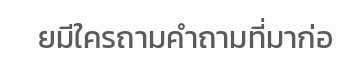ยมีใครถามคำถามที่มาก่อ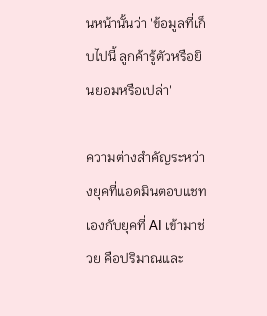นหน้านั้นว่า 'ข้อมูลที่เก็บไปนี้ ลูกค้ารู้ตัวหรือยินยอมหรือเปล่า'

ความต่างสำคัญระหว่างยุคที่แอดมินตอบแชทเองกับยุคที่ AI เข้ามาช่วย คือปริมาณและ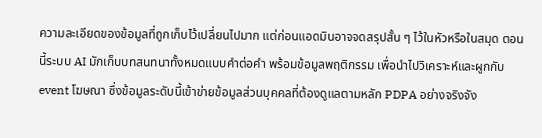ความละเอียดของข้อมูลที่ถูกเก็บไว้เปลี่ยนไปมาก แต่ก่อนแอดมินอาจจดสรุปสั้น ๆ ไว้ในหัวหรือในสมุด ตอนนี้ระบบ AI มักเก็บบทสนทนาทั้งหมดแบบคำต่อคำ พร้อมข้อมูลพฤติกรรม เพื่อนำไปวิเคราะห์และผูกกับ event โฆษณา ซึ่งข้อมูลระดับนี้เข้าข่ายข้อมูลส่วนบุคคลที่ต้องดูแลตามหลัก PDPA อย่างจริงจัง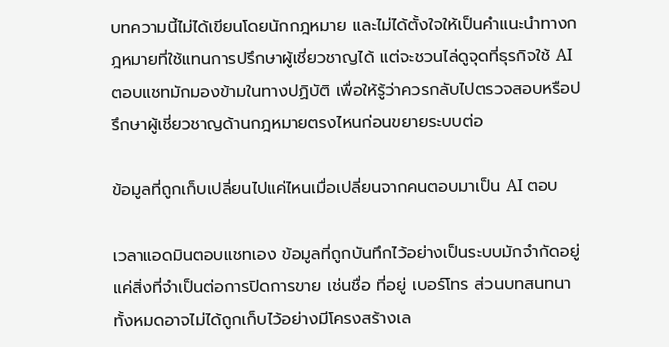บทความนี้ไม่ได้เขียนโดยนักกฎหมาย และไม่ได้ตั้งใจให้เป็นคำแนะนำทางกฎหมายที่ใช้แทนการปรึกษาผู้เชี่ยวชาญได้ แต่จะชวนไล่ดูจุดที่ธุรกิจใช้ AI ตอบแชทมักมองข้ามในทางปฏิบัติ เพื่อให้รู้ว่าควรกลับไปตรวจสอบหรือปรึกษาผู้เชี่ยวชาญด้านกฎหมายตรงไหนก่อนขยายระบบต่อ

ข้อมูลที่ถูกเก็บเปลี่ยนไปแค่ไหนเมื่อเปลี่ยนจากคนตอบมาเป็น AI ตอบ

เวลาแอดมินตอบแชทเอง ข้อมูลที่ถูกบันทึกไว้อย่างเป็นระบบมักจำกัดอยู่แค่สิ่งที่จำเป็นต่อการปิดการขาย เช่นชื่อ ที่อยู่ เบอร์โทร ส่วนบทสนทนาทั้งหมดอาจไม่ได้ถูกเก็บไว้อย่างมีโครงสร้างเล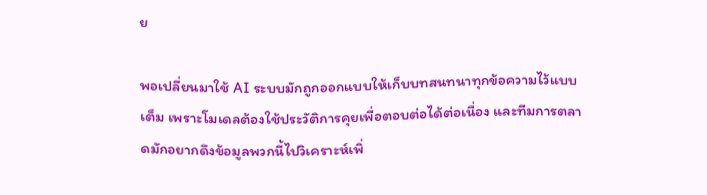ย

พอเปลี่ยนมาใช้ AI ระบบมักถูกออกแบบให้เก็บบทสนทนาทุกข้อความไว้แบบเต็ม เพราะโมเดลต้องใช้ประวัติการคุยเพื่อตอบต่อได้ต่อเนื่อง และทีมการตลาดมักอยากดึงข้อมูลพวกนี้ไปวิเคราะห์เพิ่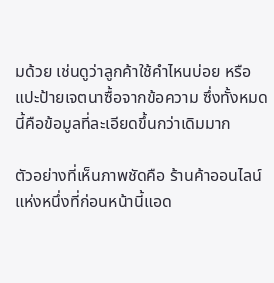มด้วย เช่นดูว่าลูกค้าใช้คำไหนบ่อย หรือแปะป้ายเจตนาซื้อจากข้อความ ซึ่งทั้งหมดนี้คือข้อมูลที่ละเอียดขึ้นกว่าเดิมมาก

ตัวอย่างที่เห็นภาพชัดคือ ร้านค้าออนไลน์แห่งหนึ่งที่ก่อนหน้านี้แอด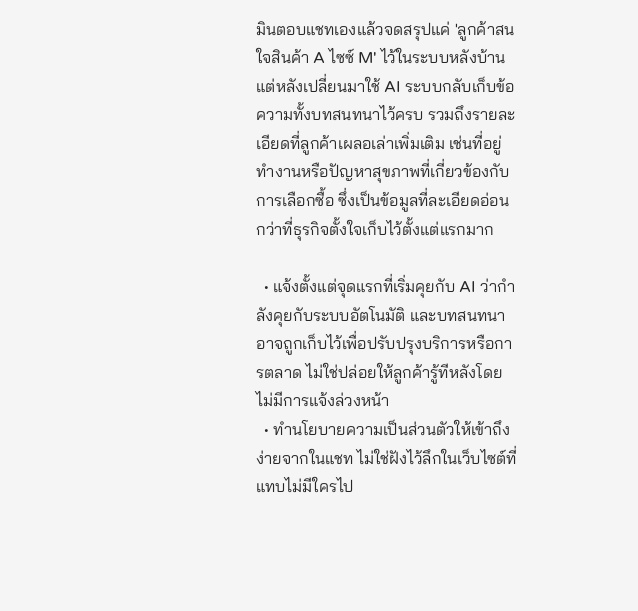มินตอบแชทเองแล้วจดสรุปแค่ 'ลูกค้าสนใจสินค้า A ไซซ์ M' ไว้ในระบบหลังบ้าน แต่หลังเปลี่ยนมาใช้ AI ระบบกลับเก็บข้อความทั้งบทสนทนาไว้ครบ รวมถึงรายละเอียดที่ลูกค้าเผลอเล่าเพิ่มเติม เช่นที่อยู่ทำงานหรือปัญหาสุขภาพที่เกี่ยวข้องกับการเลือกซื้อ ซึ่งเป็นข้อมูลที่ละเอียดอ่อนกว่าที่ธุรกิจตั้งใจเก็บไว้ตั้งแต่แรกมาก

  • แจ้งตั้งแต่จุดแรกที่เริ่มคุยกับ AI ว่ากำลังคุยกับระบบอัตโนมัติ และบทสนทนาอาจถูกเก็บไว้เพื่อปรับปรุงบริการหรือการตลาด ไม่ใช่ปล่อยให้ลูกค้ารู้ทีหลังโดยไม่มีการแจ้งล่วงหน้า
  • ทำนโยบายความเป็นส่วนตัวให้เข้าถึงง่ายจากในแชท ไม่ใช่ฝังไว้ลึกในเว็บไซต์ที่แทบไม่มีใครไป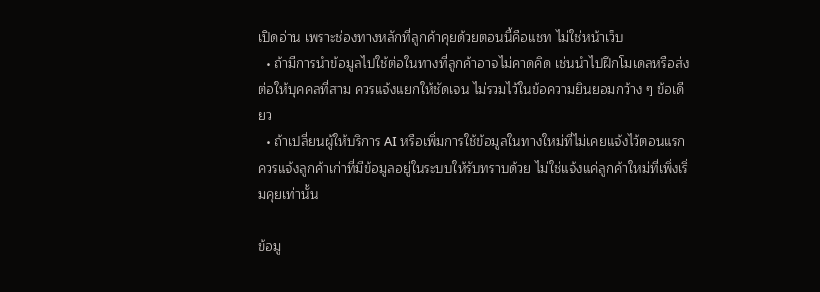เปิดอ่าน เพราะช่องทางหลักที่ลูกค้าคุยด้วยตอนนี้คือแชท ไม่ใช่หน้าเว็บ
  • ถ้ามีการนำข้อมูลไปใช้ต่อในทางที่ลูกค้าอาจไม่คาดคิด เช่นนำไปฝึกโมเดลหรือส่งต่อให้บุคคลที่สาม ควรแจ้งแยกให้ชัดเจน ไม่รวมไว้ในข้อความยินยอมกว้าง ๆ ข้อเดียว
  • ถ้าเปลี่ยนผู้ให้บริการ AI หรือเพิ่มการใช้ข้อมูลในทางใหม่ที่ไม่เคยแจ้งไว้ตอนแรก ควรแจ้งลูกค้าเก่าที่มีข้อมูลอยู่ในระบบให้รับทราบด้วย ไม่ใช่แจ้งแค่ลูกค้าใหม่ที่เพิ่งเริ่มคุยเท่านั้น

ข้อมู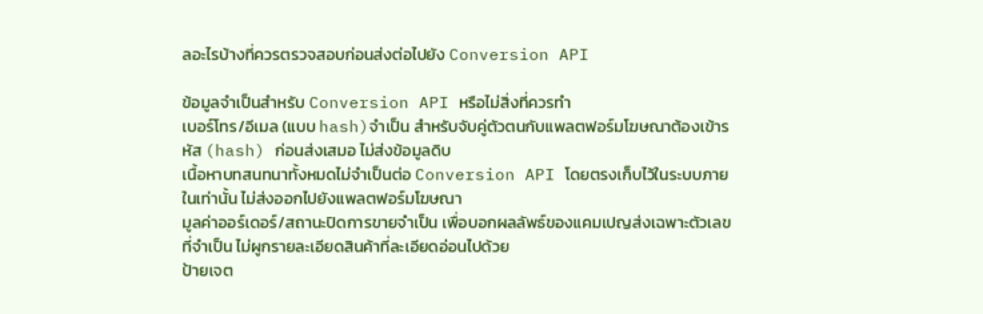ลอะไรบ้างที่ควรตรวจสอบก่อนส่งต่อไปยัง Conversion API

ข้อมูลจำเป็นสำหรับ Conversion API หรือไม่สิ่งที่ควรทำ
เบอร์โทร/อีเมล (แบบ hash)จำเป็น สำหรับจับคู่ตัวตนกับแพลตฟอร์มโฆษณาต้องเข้ารหัส (hash) ก่อนส่งเสมอ ไม่ส่งข้อมูลดิบ
เนื้อหาบทสนทนาทั้งหมดไม่จำเป็นต่อ Conversion API โดยตรงเก็บไว้ในระบบภายในเท่านั้น ไม่ส่งออกไปยังแพลตฟอร์มโฆษณา
มูลค่าออร์เดอร์/สถานะปิดการขายจำเป็น เพื่อบอกผลลัพธ์ของแคมเปญส่งเฉพาะตัวเลขที่จำเป็น ไม่ผูกรายละเอียดสินค้าที่ละเอียดอ่อนไปด้วย
ป้ายเจต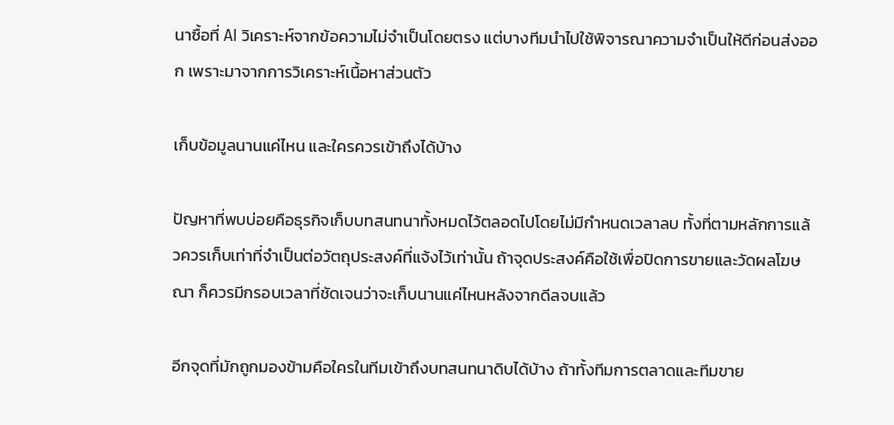นาซื้อที่ AI วิเคราะห์จากข้อความไม่จำเป็นโดยตรง แต่บางทีมนำไปใช้พิจารณาความจำเป็นให้ดีก่อนส่งออก เพราะมาจากการวิเคราะห์เนื้อหาส่วนตัว

เก็บข้อมูลนานแค่ไหน และใครควรเข้าถึงได้บ้าง

ปัญหาที่พบบ่อยคือธุรกิจเก็บบทสนทนาทั้งหมดไว้ตลอดไปโดยไม่มีกำหนดเวลาลบ ทั้งที่ตามหลักการแล้วควรเก็บเท่าที่จำเป็นต่อวัตถุประสงค์ที่แจ้งไว้เท่านั้น ถ้าจุดประสงค์คือใช้เพื่อปิดการขายและวัดผลโฆษณา ก็ควรมีกรอบเวลาที่ชัดเจนว่าจะเก็บนานแค่ไหนหลังจากดีลจบแล้ว

อีกจุดที่มักถูกมองข้ามคือใครในทีมเข้าถึงบทสนทนาดิบได้บ้าง ถ้าทั้งทีมการตลาดและทีมขาย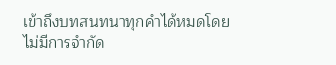เข้าถึงบทสนทนาทุกคำได้หมดโดยไม่มีการจำกัด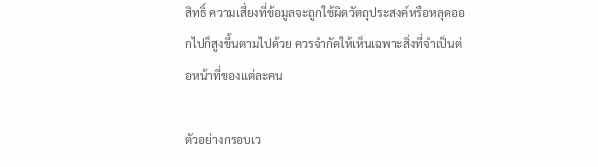สิทธิ์ ความเสี่ยงที่ข้อมูลจะถูกใช้ผิดวัตถุประสงค์หรือหลุดออกไปก็สูงขึ้นตามไปด้วย ควรจำกัดให้เห็นเฉพาะสิ่งที่จำเป็นต่อหน้าที่ของแต่ละคน

ตัวอย่างกรอบเว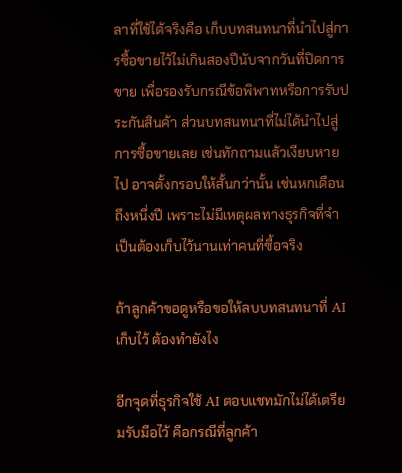ลาที่ใช้ได้จริงคือ เก็บบทสนทนาที่นำไปสู่การซื้อขายไว้ไม่เกินสองปีนับจากวันที่ปิดการขาย เพื่อรองรับกรณีข้อพิพาทหรือการรับประกันสินค้า ส่วนบทสนทนาที่ไม่ได้นำไปสู่การซื้อขายเลย เช่นทักถามแล้วเงียบหายไป อาจตั้งกรอบให้สั้นกว่านั้น เช่นหกเดือนถึงหนึ่งปี เพราะไม่มีเหตุผลทางธุรกิจที่จำเป็นต้องเก็บไว้นานเท่าคนที่ซื้อจริง

ถ้าลูกค้าขอดูหรือขอให้ลบบทสนทนาที่ AI เก็บไว้ ต้องทำยังไง

อีกจุดที่ธุรกิจใช้ AI ตอบแชทมักไม่ได้เตรียมรับมือไว้ คือกรณีที่ลูกค้า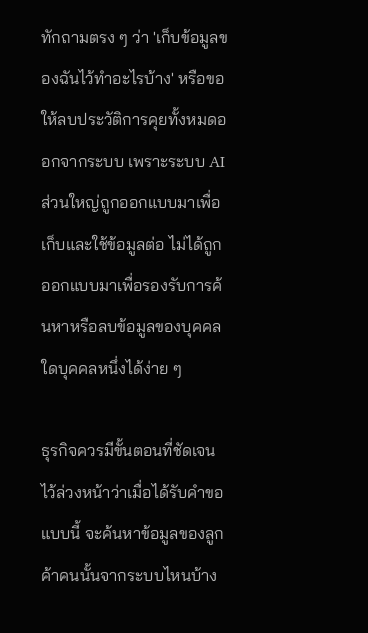ทักถามตรง ๆ ว่า 'เก็บข้อมูลของฉันไว้ทำอะไรบ้าง' หรือขอให้ลบประวัติการคุยทั้งหมดออกจากระบบ เพราะระบบ AI ส่วนใหญ่ถูกออกแบบมาเพื่อเก็บและใช้ข้อมูลต่อ ไม่ได้ถูกออกแบบมาเพื่อรองรับการค้นหาหรือลบข้อมูลของบุคคลใดบุคคลหนึ่งได้ง่าย ๆ

ธุรกิจควรมีขั้นตอนที่ชัดเจนไว้ล่วงหน้าว่าเมื่อได้รับคำขอแบบนี้ จะค้นหาข้อมูลของลูกค้าคนนั้นจากระบบไหนบ้าง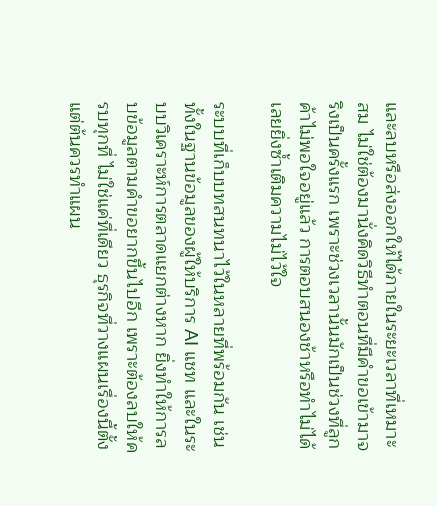และลบหรือส่งออกให้ได้ภายในระยะเวลาที่เหมาะสม ไม่ใช่ต้องมานั่งคิดวิธีทำตอนที่มีคำขอเข้ามาจริงเป็นครั้งแรก เพราะช่วงเวลานั้นมักเป็นช่วงที่ลูกค้าไม่พอใจอยู่แล้ว การตอบสนองช้าหรือทำไม่ได้เลยยิ่งซ้ำเติมความไม่ไว้ใจ

ระบบที่เก็บบทสนทนาไว้ในหลายที่พร้อมกัน เช่นทั้งในฐานข้อมูลของผู้ให้บริการ AI แชท และในระบบวิเคราะห์การตลาดแยกต่างหาก ยิ่งทำให้การลบข้อมูลตามคำขอยากขึ้นไปอีก เพราะต้องลบให้ครบทุกที่ ไม่ใช่แค่ที่เดียว ธุรกิจที่วางแผนเรื่องนี้ตั้งแต่ต้นควรทำแผน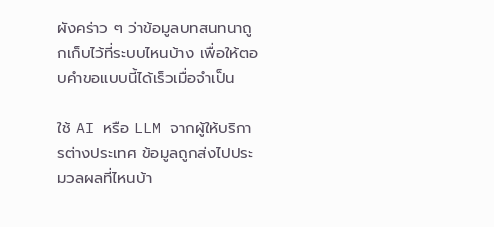ผังคร่าว ๆ ว่าข้อมูลบทสนทนาถูกเก็บไว้ที่ระบบไหนบ้าง เพื่อให้ตอบคำขอแบบนี้ได้เร็วเมื่อจำเป็น

ใช้ AI หรือ LLM จากผู้ให้บริการต่างประเทศ ข้อมูลถูกส่งไปประมวลผลที่ไหนบ้า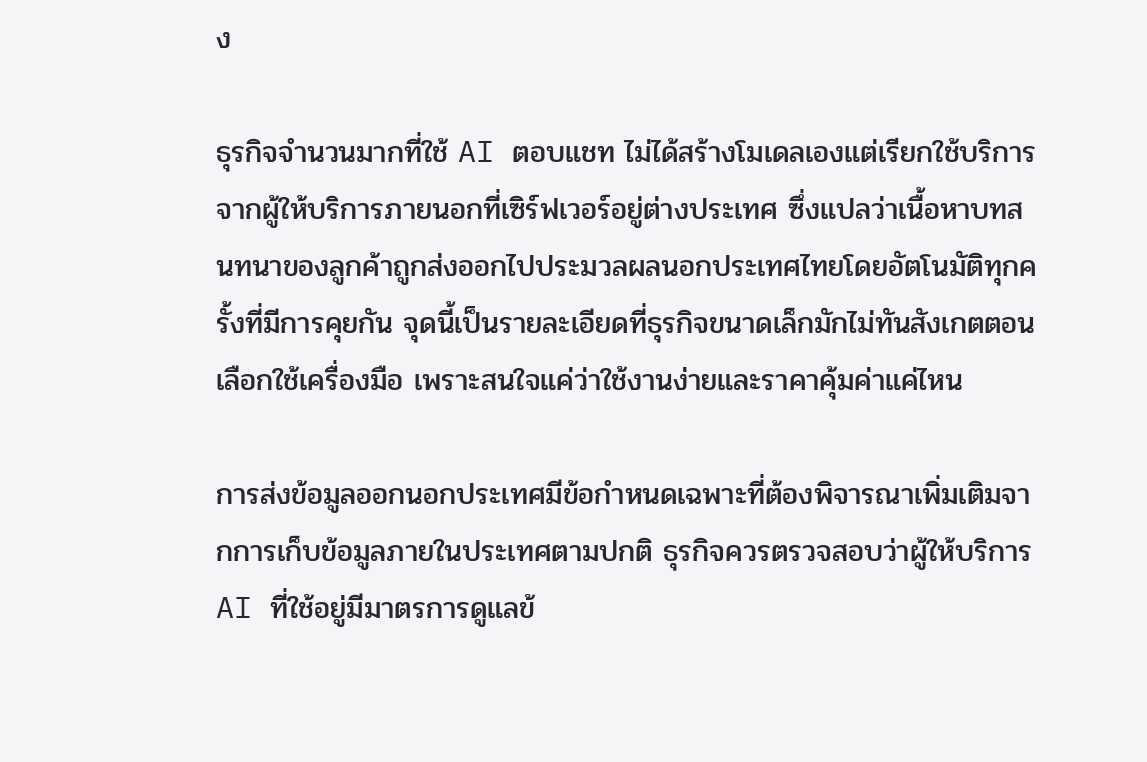ง

ธุรกิจจำนวนมากที่ใช้ AI ตอบแชท ไม่ได้สร้างโมเดลเองแต่เรียกใช้บริการจากผู้ให้บริการภายนอกที่เซิร์ฟเวอร์อยู่ต่างประเทศ ซึ่งแปลว่าเนื้อหาบทสนทนาของลูกค้าถูกส่งออกไปประมวลผลนอกประเทศไทยโดยอัตโนมัติทุกครั้งที่มีการคุยกัน จุดนี้เป็นรายละเอียดที่ธุรกิจขนาดเล็กมักไม่ทันสังเกตตอนเลือกใช้เครื่องมือ เพราะสนใจแค่ว่าใช้งานง่ายและราคาคุ้มค่าแค่ไหน

การส่งข้อมูลออกนอกประเทศมีข้อกำหนดเฉพาะที่ต้องพิจารณาเพิ่มเติมจากการเก็บข้อมูลภายในประเทศตามปกติ ธุรกิจควรตรวจสอบว่าผู้ให้บริการ AI ที่ใช้อยู่มีมาตรการดูแลข้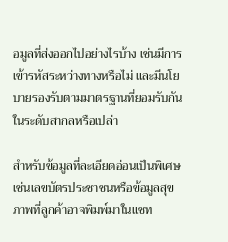อมูลที่ส่งออกไปอย่างไรบ้าง เช่นมีการเข้ารหัสระหว่างทางหรือไม่ และมีนโยบายรองรับตามมาตรฐานที่ยอมรับกันในระดับสากลหรือเปล่า

สำหรับข้อมูลที่ละเอียดอ่อนเป็นพิเศษ เช่นเลขบัตรประชาชนหรือข้อมูลสุขภาพที่ลูกค้าอาจพิมพ์มาในแชท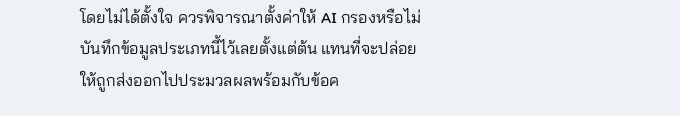โดยไม่ได้ตั้งใจ ควรพิจารณาตั้งค่าให้ AI กรองหรือไม่บันทึกข้อมูลประเภทนี้ไว้เลยตั้งแต่ต้น แทนที่จะปล่อยให้ถูกส่งออกไปประมวลผลพร้อมกับข้อค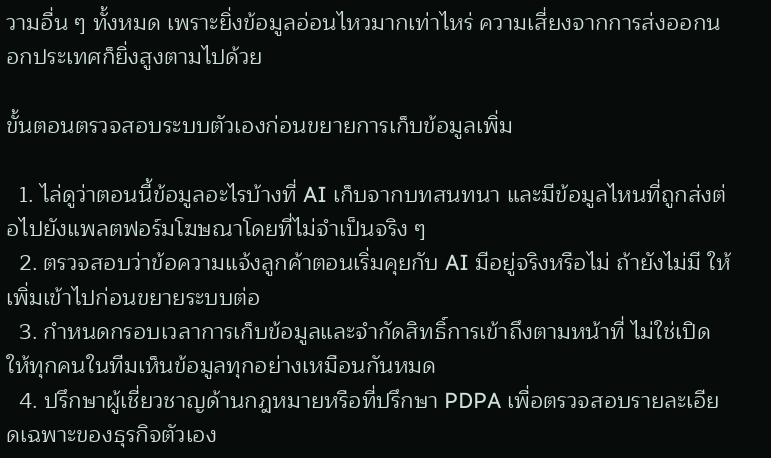วามอื่น ๆ ทั้งหมด เพราะยิ่งข้อมูลอ่อนไหวมากเท่าไหร่ ความเสี่ยงจากการส่งออกนอกประเทศก็ยิ่งสูงตามไปด้วย

ขั้นตอนตรวจสอบระบบตัวเองก่อนขยายการเก็บข้อมูลเพิ่ม

  1. ไล่ดูว่าตอนนี้ข้อมูลอะไรบ้างที่ AI เก็บจากบทสนทนา และมีข้อมูลไหนที่ถูกส่งต่อไปยังแพลตฟอร์มโฆษณาโดยที่ไม่จำเป็นจริง ๆ
  2. ตรวจสอบว่าข้อความแจ้งลูกค้าตอนเริ่มคุยกับ AI มีอยู่จริงหรือไม่ ถ้ายังไม่มี ให้เพิ่มเข้าไปก่อนขยายระบบต่อ
  3. กำหนดกรอบเวลาการเก็บข้อมูลและจำกัดสิทธิ์การเข้าถึงตามหน้าที่ ไม่ใช่เปิดให้ทุกคนในทีมเห็นข้อมูลทุกอย่างเหมือนกันหมด
  4. ปรึกษาผู้เชี่ยวชาญด้านกฎหมายหรือที่ปรึกษา PDPA เพื่อตรวจสอบรายละเอียดเฉพาะของธุรกิจตัวเอง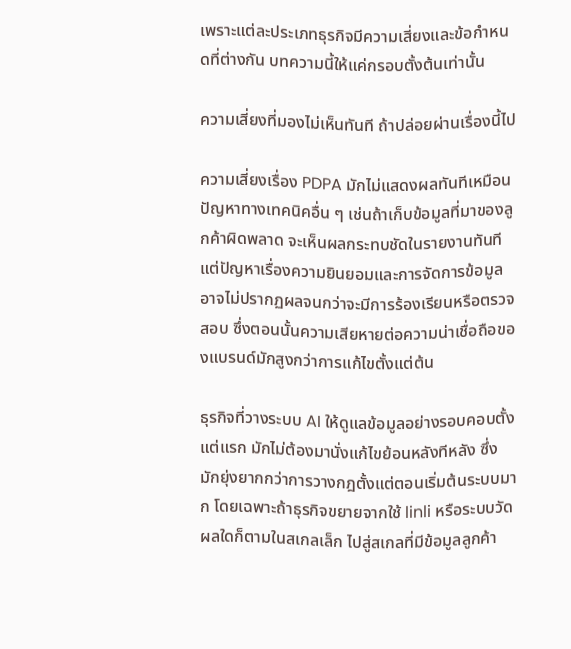เพราะแต่ละประเภทธุรกิจมีความเสี่ยงและข้อกำหนดที่ต่างกัน บทความนี้ให้แค่กรอบตั้งต้นเท่านั้น

ความเสี่ยงที่มองไม่เห็นทันที ถ้าปล่อยผ่านเรื่องนี้ไป

ความเสี่ยงเรื่อง PDPA มักไม่แสดงผลทันทีเหมือนปัญหาทางเทคนิคอื่น ๆ เช่นถ้าเก็บข้อมูลที่มาของลูกค้าผิดพลาด จะเห็นผลกระทบชัดในรายงานทันที แต่ปัญหาเรื่องความยินยอมและการจัดการข้อมูลอาจไม่ปรากฏผลจนกว่าจะมีการร้องเรียนหรือตรวจสอบ ซึ่งตอนนั้นความเสียหายต่อความน่าเชื่อถือของแบรนด์มักสูงกว่าการแก้ไขตั้งแต่ต้น

ธุรกิจที่วางระบบ AI ให้ดูแลข้อมูลอย่างรอบคอบตั้งแต่แรก มักไม่ต้องมานั่งแก้ไขย้อนหลังทีหลัง ซึ่งมักยุ่งยากกว่าการวางกฎตั้งแต่ตอนเริ่มต้นระบบมาก โดยเฉพาะถ้าธุรกิจขยายจากใช้ linli หรือระบบวัดผลใดก็ตามในสเกลเล็ก ไปสู่สเกลที่มีข้อมูลลูกค้า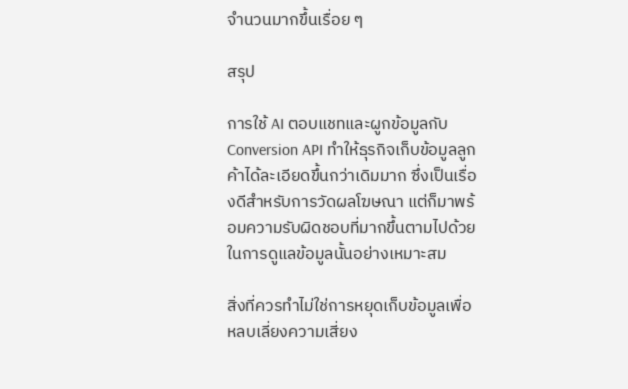จำนวนมากขึ้นเรื่อย ๆ

สรุป

การใช้ AI ตอบแชทและผูกข้อมูลกับ Conversion API ทำให้ธุรกิจเก็บข้อมูลลูกค้าได้ละเอียดขึ้นกว่าเดิมมาก ซึ่งเป็นเรื่องดีสำหรับการวัดผลโฆษณา แต่ก็มาพร้อมความรับผิดชอบที่มากขึ้นตามไปด้วยในการดูแลข้อมูลนั้นอย่างเหมาะสม

สิ่งที่ควรทำไม่ใช่การหยุดเก็บข้อมูลเพื่อหลบเลี่ยงความเสี่ยง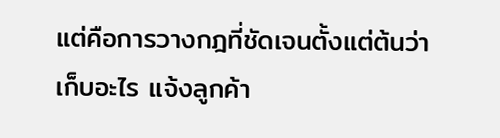แต่คือการวางกฎที่ชัดเจนตั้งแต่ต้นว่าเก็บอะไร แจ้งลูกค้า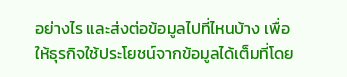อย่างไร และส่งต่อข้อมูลไปที่ไหนบ้าง เพื่อให้ธุรกิจใช้ประโยชน์จากข้อมูลได้เต็มที่โดย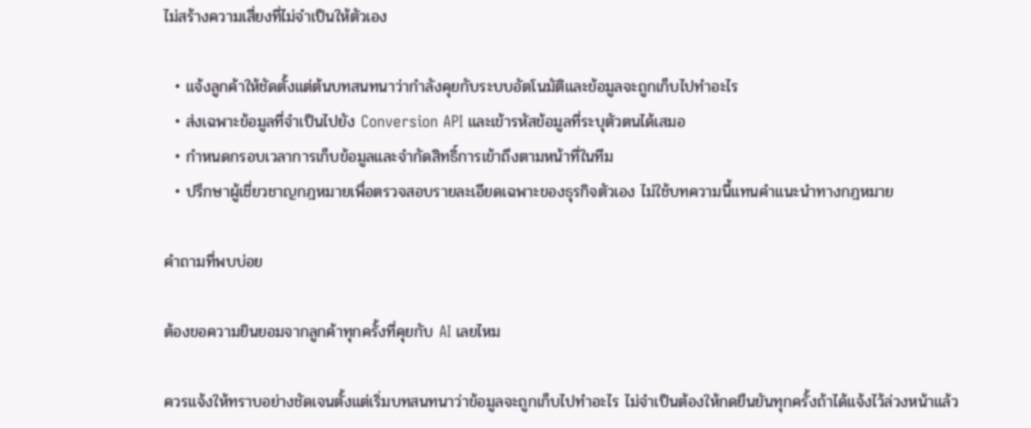ไม่สร้างความเสี่ยงที่ไม่จำเป็นให้ตัวเอง

  • แจ้งลูกค้าให้ชัดตั้งแต่ต้นบทสนทนาว่ากำลังคุยกับระบบอัตโนมัติและข้อมูลจะถูกเก็บไปทำอะไร
  • ส่งเฉพาะข้อมูลที่จำเป็นไปยัง Conversion API และเข้ารหัสข้อมูลที่ระบุตัวตนได้เสมอ
  • กำหนดกรอบเวลาการเก็บข้อมูลและจำกัดสิทธิ์การเข้าถึงตามหน้าที่ในทีม
  • ปรึกษาผู้เชี่ยวชาญกฎหมายเพื่อตรวจสอบรายละเอียดเฉพาะของธุรกิจตัวเอง ไม่ใช้บทความนี้แทนคำแนะนำทางกฎหมาย

คำถามที่พบบ่อย

ต้องขอความยินยอมจากลูกค้าทุกครั้งที่คุยกับ AI เลยไหม

ควรแจ้งให้ทราบอย่างชัดเจนตั้งแต่เริ่มบทสนทนาว่าข้อมูลจะถูกเก็บไปทำอะไร ไม่จำเป็นต้องให้กดยืนยันทุกครั้งถ้าได้แจ้งไว้ล่วงหน้าแล้ว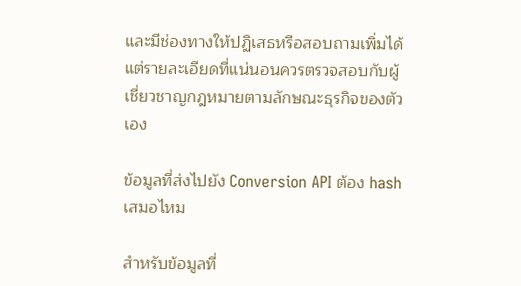และมีช่องทางให้ปฏิเสธหรือสอบถามเพิ่มได้ แต่รายละเอียดที่แน่นอนควรตรวจสอบกับผู้เชี่ยวชาญกฎหมายตามลักษณะธุรกิจของตัวเอง

ข้อมูลที่ส่งไปยัง Conversion API ต้อง hash เสมอไหม

สำหรับข้อมูลที่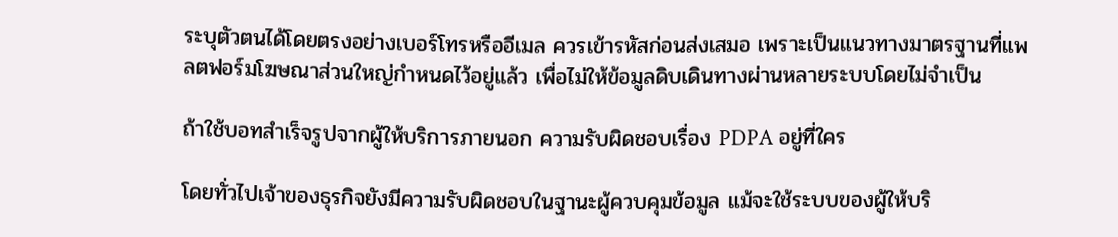ระบุตัวตนได้โดยตรงอย่างเบอร์โทรหรืออีเมล ควรเข้ารหัสก่อนส่งเสมอ เพราะเป็นแนวทางมาตรฐานที่แพลตฟอร์มโฆษณาส่วนใหญ่กำหนดไว้อยู่แล้ว เพื่อไม่ให้ข้อมูลดิบเดินทางผ่านหลายระบบโดยไม่จำเป็น

ถ้าใช้บอทสำเร็จรูปจากผู้ให้บริการภายนอก ความรับผิดชอบเรื่อง PDPA อยู่ที่ใคร

โดยทั่วไปเจ้าของธุรกิจยังมีความรับผิดชอบในฐานะผู้ควบคุมข้อมูล แม้จะใช้ระบบของผู้ให้บริ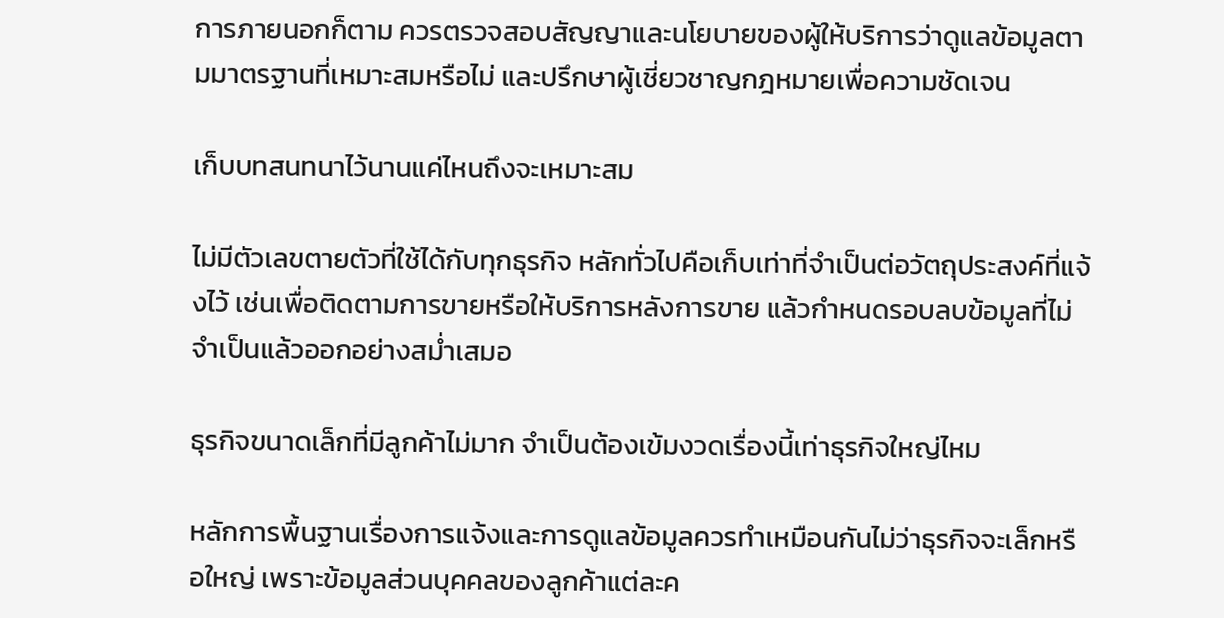การภายนอกก็ตาม ควรตรวจสอบสัญญาและนโยบายของผู้ให้บริการว่าดูแลข้อมูลตามมาตรฐานที่เหมาะสมหรือไม่ และปรึกษาผู้เชี่ยวชาญกฎหมายเพื่อความชัดเจน

เก็บบทสนทนาไว้นานแค่ไหนถึงจะเหมาะสม

ไม่มีตัวเลขตายตัวที่ใช้ได้กับทุกธุรกิจ หลักทั่วไปคือเก็บเท่าที่จำเป็นต่อวัตถุประสงค์ที่แจ้งไว้ เช่นเพื่อติดตามการขายหรือให้บริการหลังการขาย แล้วกำหนดรอบลบข้อมูลที่ไม่จำเป็นแล้วออกอย่างสม่ำเสมอ

ธุรกิจขนาดเล็กที่มีลูกค้าไม่มาก จำเป็นต้องเข้มงวดเรื่องนี้เท่าธุรกิจใหญ่ไหม

หลักการพื้นฐานเรื่องการแจ้งและการดูแลข้อมูลควรทำเหมือนกันไม่ว่าธุรกิจจะเล็กหรือใหญ่ เพราะข้อมูลส่วนบุคคลของลูกค้าแต่ละค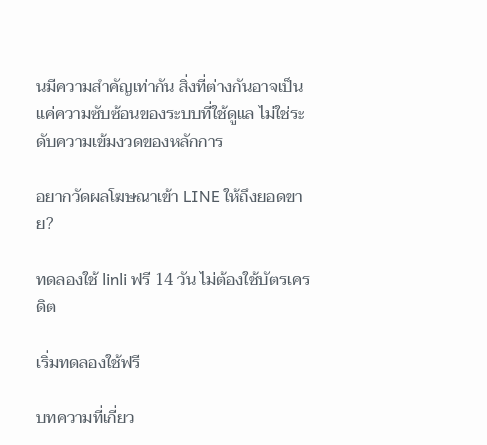นมีความสำคัญเท่ากัน สิ่งที่ต่างกันอาจเป็นแค่ความซับซ้อนของระบบที่ใช้ดูแล ไม่ใช่ระดับความเข้มงวดของหลักการ

อยากวัดผลโฆษณาเข้า LINE ให้ถึงยอดขาย?

ทดลองใช้ linli ฟรี 14 วัน ไม่ต้องใช้บัตรเครดิต

เริ่มทดลองใช้ฟรี

บทความที่เกี่ยว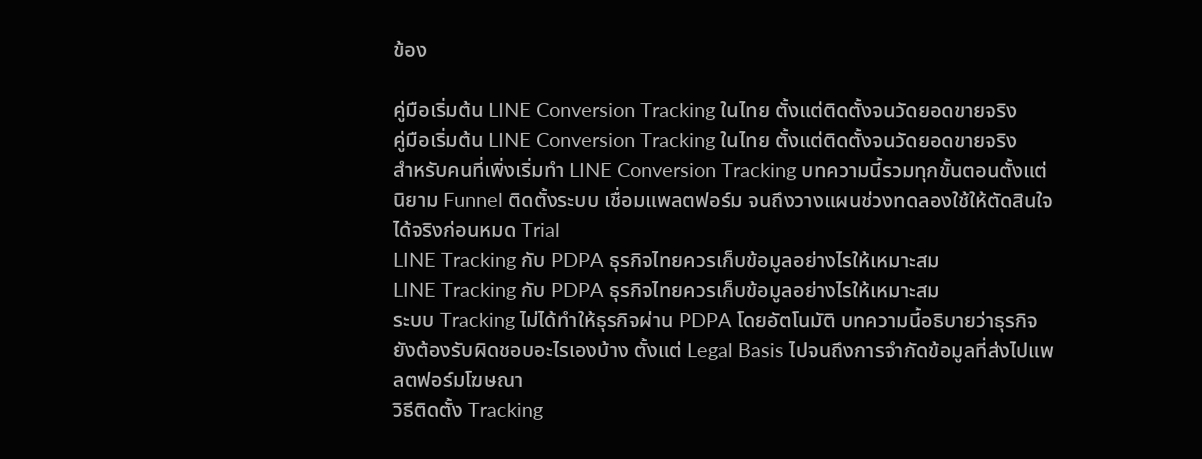ข้อง

คู่มือเริ่มต้น LINE Conversion Tracking ในไทย ตั้งแต่ติดตั้งจนวัดยอดขายจริง
คู่มือเริ่มต้น LINE Conversion Tracking ในไทย ตั้งแต่ติดตั้งจนวัดยอดขายจริง
สำหรับคนที่เพิ่งเริ่มทำ LINE Conversion Tracking บทความนี้รวมทุกขั้นตอนตั้งแต่นิยาม Funnel ติดตั้งระบบ เชื่อมแพลตฟอร์ม จนถึงวางแผนช่วงทดลองใช้ให้ตัดสินใจได้จริงก่อนหมด Trial
LINE Tracking กับ PDPA ธุรกิจไทยควรเก็บข้อมูลอย่างไรให้เหมาะสม
LINE Tracking กับ PDPA ธุรกิจไทยควรเก็บข้อมูลอย่างไรให้เหมาะสม
ระบบ Tracking ไม่ได้ทำให้ธุรกิจผ่าน PDPA โดยอัตโนมัติ บทความนี้อธิบายว่าธุรกิจยังต้องรับผิดชอบอะไรเองบ้าง ตั้งแต่ Legal Basis ไปจนถึงการจำกัดข้อมูลที่ส่งไปแพลตฟอร์มโฆษณา
วิธีติดตั้ง Tracking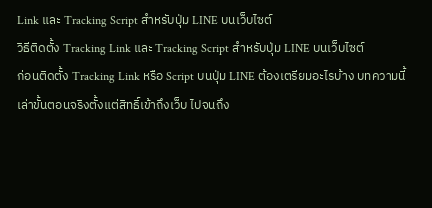Link และ Tracking Script สำหรับปุ่ม LINE บนเว็บไซต์
วิธีติดตั้ง Tracking Link และ Tracking Script สำหรับปุ่ม LINE บนเว็บไซต์
ก่อนติดตั้ง Tracking Link หรือ Script บนปุ่ม LINE ต้องเตรียมอะไรบ้าง บทความนี้เล่าขั้นตอนจริงตั้งแต่สิทธิ์เข้าถึงเว็บ ไปจนถึง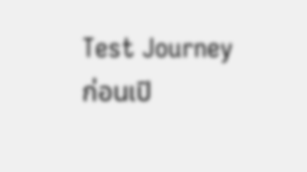Test Journey ก่อนเปิ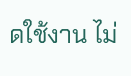ดใช้งาน ไม่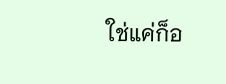ใช่แค่ก็อ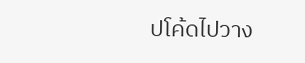ปโค้ดไปวาง